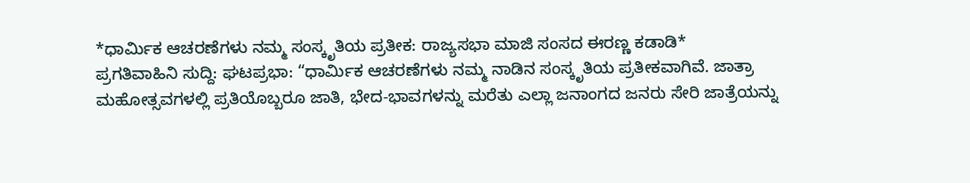*ಧಾರ್ಮಿಕ ಆಚರಣೆಗಳು ನಮ್ಮ ಸಂಸ್ಕೃತಿಯ ಪ್ರತೀಕ: ರಾಜ್ಯಸಭಾ ಮಾಜಿ ಸಂಸದ ಈರಣ್ಣ ಕಡಾಡಿ*
ಪ್ರಗತಿವಾಹಿನಿ ಸುದ್ದಿ: ಘಟಪ್ರಭಾ: “ಧಾರ್ಮಿಕ ಆಚರಣೆಗಳು ನಮ್ಮ ನಾಡಿನ ಸಂಸ್ಕೃತಿಯ ಪ್ರತೀಕವಾಗಿವೆ. ಜಾತ್ರಾ ಮಹೋತ್ಸವಗಳಲ್ಲಿ ಪ್ರತಿಯೊಬ್ಬರೂ ಜಾತಿ, ಭೇದ-ಭಾವಗಳನ್ನು ಮರೆತು ಎಲ್ಲಾ ಜನಾಂಗದ ಜನರು ಸೇರಿ ಜಾತ್ರೆಯನ್ನು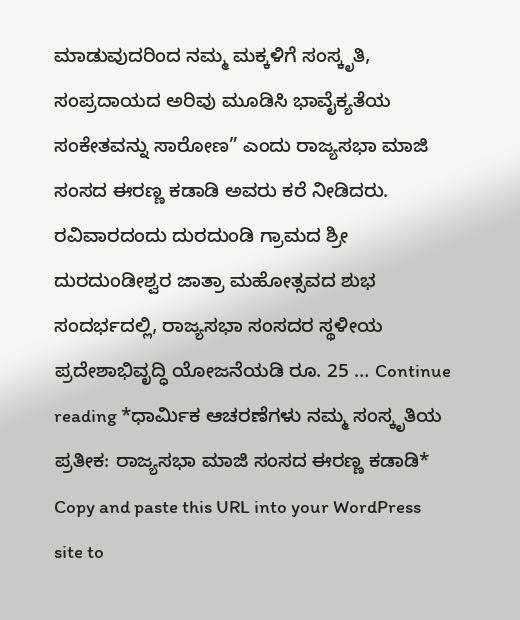ಮಾಡುವುದರಿಂದ ನಮ್ಮ ಮಕ್ಕಳಿಗೆ ಸಂಸ್ಕೃತಿ, ಸಂಪ್ರದಾಯದ ಅರಿವು ಮೂಡಿಸಿ ಭಾವೈಕ್ಯತೆಯ ಸಂಕೇತವನ್ನು ಸಾರೋಣ” ಎಂದು ರಾಜ್ಯಸಭಾ ಮಾಜಿ ಸಂಸದ ಈರಣ್ಣ ಕಡಾಡಿ ಅವರು ಕರೆ ನೀಡಿದರು. ರವಿವಾರದಂದು ದುರದುಂಡಿ ಗ್ರಾಮದ ಶ್ರೀ ದುರದುಂಡೀಶ್ವರ ಜಾತ್ರಾ ಮಹೋತ್ಸವದ ಶುಭ ಸಂದರ್ಭದಲ್ಲಿ, ರಾಜ್ಯಸಭಾ ಸಂಸದರ ಸ್ಥಳೀಯ ಪ್ರದೇಶಾಭಿವೃದ್ಧಿ ಯೋಜನೆಯಡಿ ರೂ. 25 … Continue reading *ಧಾರ್ಮಿಕ ಆಚರಣೆಗಳು ನಮ್ಮ ಸಂಸ್ಕೃತಿಯ ಪ್ರತೀಕ: ರಾಜ್ಯಸಭಾ ಮಾಜಿ ಸಂಸದ ಈರಣ್ಣ ಕಡಾಡಿ*
Copy and paste this URL into your WordPress site to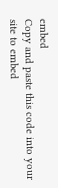embed
Copy and paste this code into your site to embed